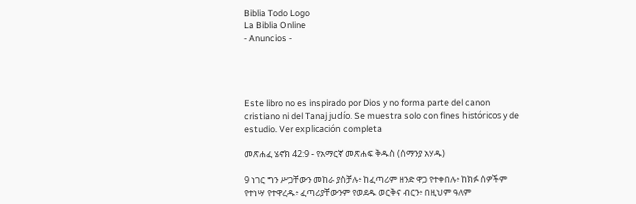Biblia Todo Logo
La Biblia Online
- Anuncios -




Este libro no es inspirado por Dios y no forma parte del canon cristiano ni del Tanaj judío. Se muestra solo con fines históricos y de estudio. Ver explicación completa

መጽሐፈ ሄኖክ 42:9 - የአማርኛ መጽሐፍ ቅዱስ (ሰማንያ አሃዱ)

9 ነገር ግን ሥጋቸውን መከራ ያስቻሉ፥ ከፈጣሪም ዘንድ ዋጋ የተቀበሉ፥ ከክፉ ሰዎችም የተነሣ የተዋረዱ፥ ፈጣሪያቸውንም የወደዱ ወርቅና ብርን፥ በዚህም ዓለም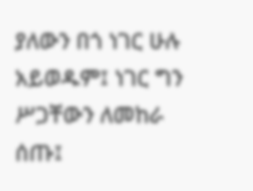ያለውን በጎ ነገር ሁሉ አይወዱም፤ ነገር ግን ሥጋቸውን ለመከራ ሰጡ፤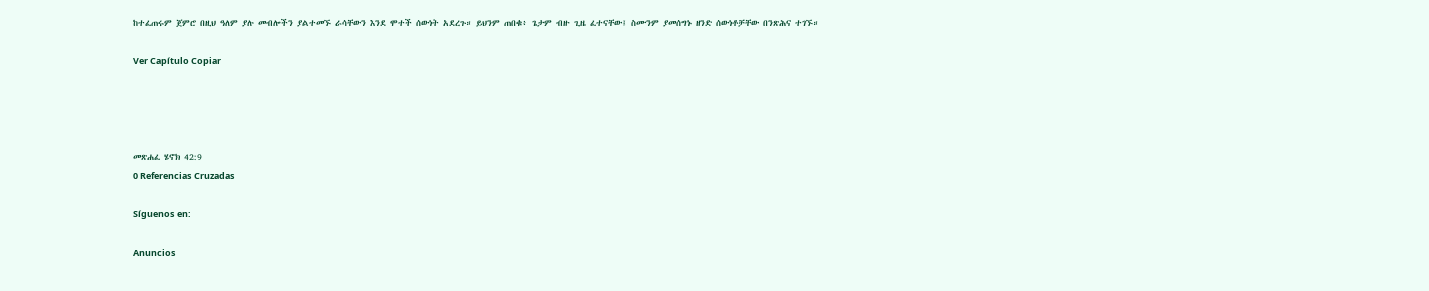ከተፈጠሩም ጀምሮ በዚህ ዓለም ያሉ መብሎችን ያልተመኙ ራሳቸውን እንደ ሞተች ሰውነት አደረጉ። ይህንም ጠበቁ፥ ጌታም ብዙ ጊዜ ፈተናቸው፤ ስሙንም ያመሰግኑ ዘንድ ሰውነቶቻቸው በንጽሕና ተገኙ።

Ver Capítulo Copiar




መጽሐፈ ሄኖክ 42:9
0 Referencias Cruzadas

Síguenos en:

Anuncios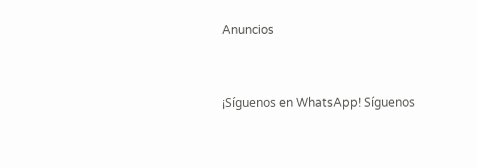Anuncios


¡Síguenos en WhatsApp! Síguenos